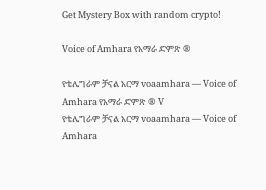Get Mystery Box with random crypto!

Voice of Amhara የአማራ ድምጽ ®

የቴሌግራም ቻናል አርማ voaamhara — Voice of Amhara የአማራ ድምጽ ® V
የቴሌግራም ቻናል አርማ voaamhara — Voice of Amhara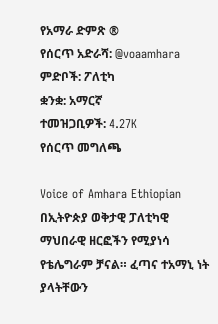የአማራ ድምጽ ®
የሰርጥ አድራሻ: @voaamhara
ምድቦች: ፖለቲካ
ቋንቋ: አማርኛ
ተመዝጋቢዎች: 4.27K
የሰርጥ መግለጫ

Voice of Amhara Ethiopian በኢትዮጵያ ወቅታዊ ፓለቲካዊ ማህበራዊ ዘርፎችን የሚያነሳ የቴሌግራም ቻናል። ፈጣና ተአማኒ ነት ያላትቸውን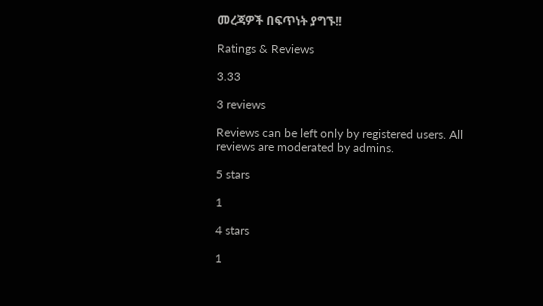መረጃዎች በፍጥነት ያግኙ!!

Ratings & Reviews

3.33

3 reviews

Reviews can be left only by registered users. All reviews are moderated by admins.

5 stars

1

4 stars

1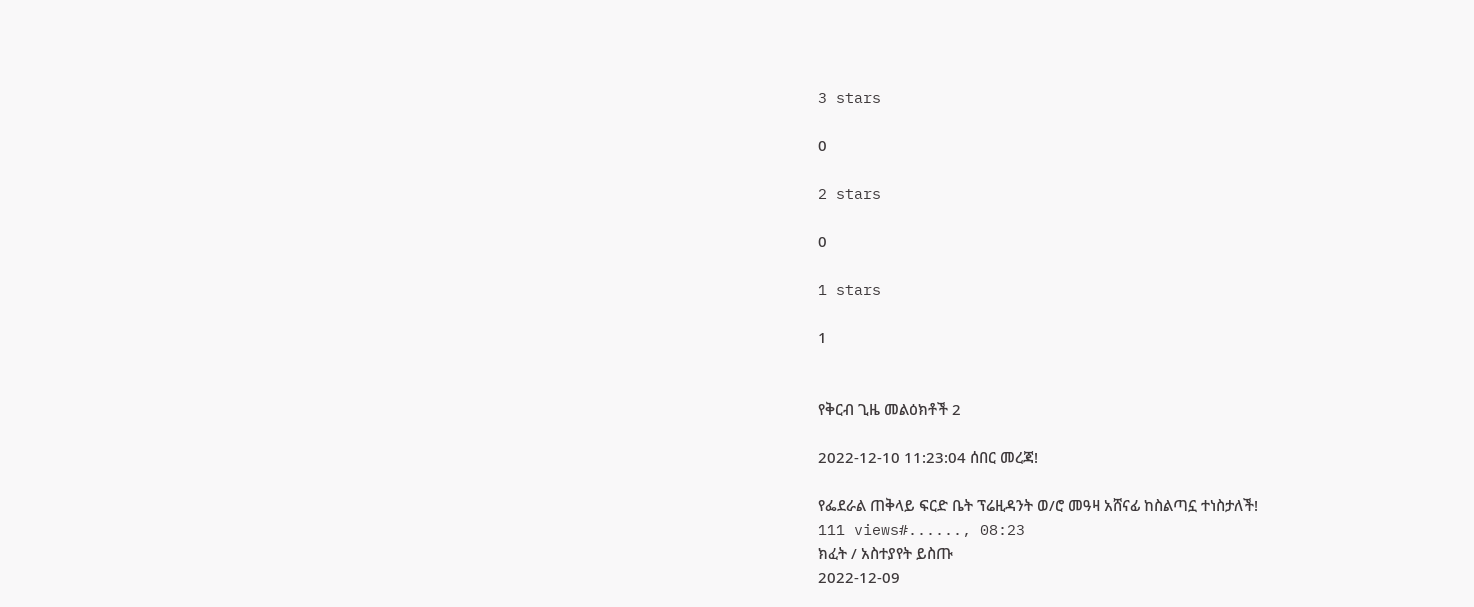3 stars

0

2 stars

0

1 stars

1


የቅርብ ጊዜ መልዕክቶች 2

2022-12-10 11:23:04 ሰበር መረጃ!

የፌደራል ጠቅላይ ፍርድ ቤት ፕሬዚዳንት ወ/ሮ መዓዛ አሸናፊ ከስልጣኗ ተነስታለች!
111 views#......, 08:23
ክፈት / አስተያየት ይስጡ
2022-12-09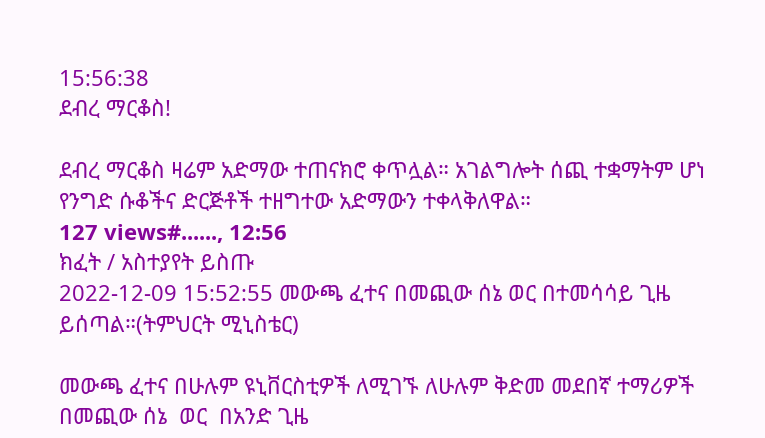15:56:38
ደብረ ማርቆስ!

ደብረ ማርቆስ ዛሬም አድማው ተጠናክሮ ቀጥሏል። አገልግሎት ሰጪ ተቋማትም ሆነ የንግድ ሱቆችና ድርጅቶች ተዘግተው አድማውን ተቀላቅለዋል።
127 views#......, 12:56
ክፈት / አስተያየት ይስጡ
2022-12-09 15:52:55 መውጫ ፈተና በመጪው ሰኔ ወር በተመሳሳይ ጊዜ ይሰጣል።(ትምህርት ሚኒስቴር)

መውጫ ፈተና በሁሉም ዩኒቨርስቲዎች ለሚገኙ ለሁሉም ቅድመ መደበኛ ተማሪዎች በመጪው ሰኔ  ወር  በአንድ ጊዜ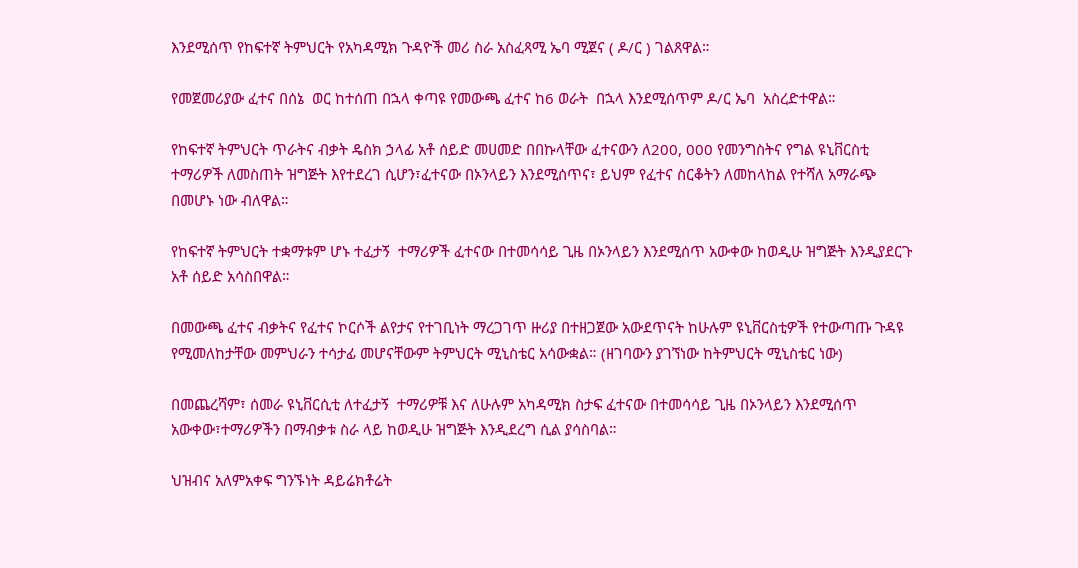እንደሚሰጥ የከፍተኛ ትምህርት የአካዳሚክ ጉዳዮች መሪ ስራ አስፈጻሚ ኤባ ሚጀና ( ዶ/ር ) ገልጸዋል።

የመጀመሪያው ፈተና በሰኔ  ወር ከተሰጠ በኋላ ቀጣዩ የመውጫ ፈተና ከ6 ወራት  በኋላ እንደሚሰጥም ዶ/ር ኤባ  አስረድተዋል።

የከፍተኛ ትምህርት ጥራትና ብቃት ዴስክ ኃላፊ አቶ ሰይድ መሀመድ በበኩላቸው ፈተናውን ለ200, 000 የመንግስትና የግል ዩኒቨርስቲ ተማሪዎች ለመስጠት ዝግጅት እየተደረገ ሲሆን፣ፈተናው በኦንላይን እንደሚሰጥና፣ ይህም የፈተና ስርቆትን ለመከላከል የተሻለ አማራጭ በመሆኑ ነው ብለዋል።

የከፍተኛ ትምህርት ተቋማቱም ሆኑ ተፈታኝ  ተማሪዎች ፈተናው በተመሳሳይ ጊዜ በኦንላይን እንደሚሰጥ አውቀው ከወዲሁ ዝግጅት እንዲያደርጉ አቶ ሰይድ አሳስበዋል።

በመውጫ ፈተና ብቃትና የፈተና ኮርሶች ልየታና የተገቢነት ማረጋገጥ ዙሪያ በተዘጋጀው አውደጥናት ከሁሉም ዩኒቨርስቲዎች የተውጣጡ ጉዳዩ የሚመለከታቸው መምህራን ተሳታፊ መሆናቸውም ትምህርት ሚኒስቴር አሳውቋል። (ዘገባውን ያገኘነው ከትምህርት ሚኒስቴር ነው)

በመጨረሻም፣ ሰመራ ዩኒቨርሲቲ ለተፈታኝ  ተማሪዎቹ እና ለሁሉም አካዳሚክ ስታፍ ፈተናው በተመሳሳይ ጊዜ በኦንላይን እንደሚሰጥ አውቀው፣ተማሪዎችን በማብቃቱ ስራ ላይ ከወዲሁ ዝግጅት እንዲደረግ ሲል ያሳስባል።

ህዝብና አለምአቀፍ ግንኙነት ዳይሬክቶሬት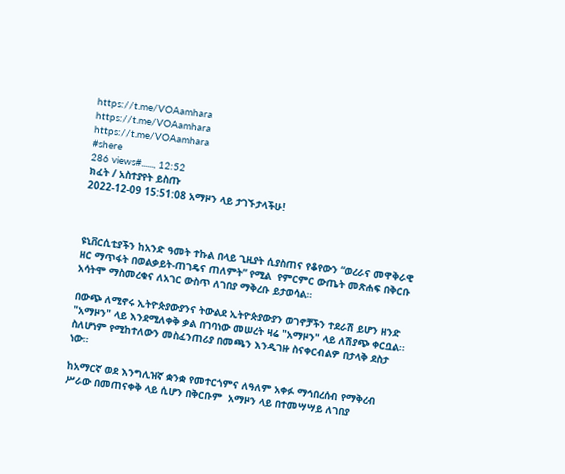https://t.me/VOAamhara
https://t.me/VOAamhara
https://t.me/VOAamhara
#shere
286 views#......, 12:52
ክፈት / አስተያየት ይስጡ
2022-12-09 15:51:08 አማዞን ላይ ታገኙታላችሁ!



ዩኒቨርሲቲያችን ከአንድ ዓመት ተኩል በላይ ጊዚያት ሲያስጠና የቆየውን “ወረራና መዋቅራዊ ዘር ማጥፋት በወልቃይት-ጠገዴና ጠለምት” የሚል  የምርምር ውጤት መጽሐፍ በቅርቡ አሳትሞ ማስመረቁና ለአገር ውስጥ ለገበያ ማቅረቡ ይታወሳል።

በውጭ ለሚኖሩ ኢትዮጵያውያንና ትውልደ ኢትዮጵያውያን ወገኖቻችን ተደራሽ ይሆን ዘንድ "አማዞን" ላይ እንደሚለቀቅ ቃል በገባነው መሠረት ዛሬ "አማዞን" ላይ ለሽያጭ ቀርቧል፡፡
ስለሆነም የሚከተለውን መስፈንጠሪያ በመጫን እንዲገዙ ስናቀርብልዎ በታላቅ ደስታ ነው።

ከአማርኛ ወደ እንግሊዝኛ ቋንቋ የመተርጎምና ለዓለም አቀፉ ማኅበረሰብ የማቅረብ ሥራው በመጠናቀቅ ላይ ሲሆን በቅርቡም  አማዞን ላይ በተመሣሣይ ለገበያ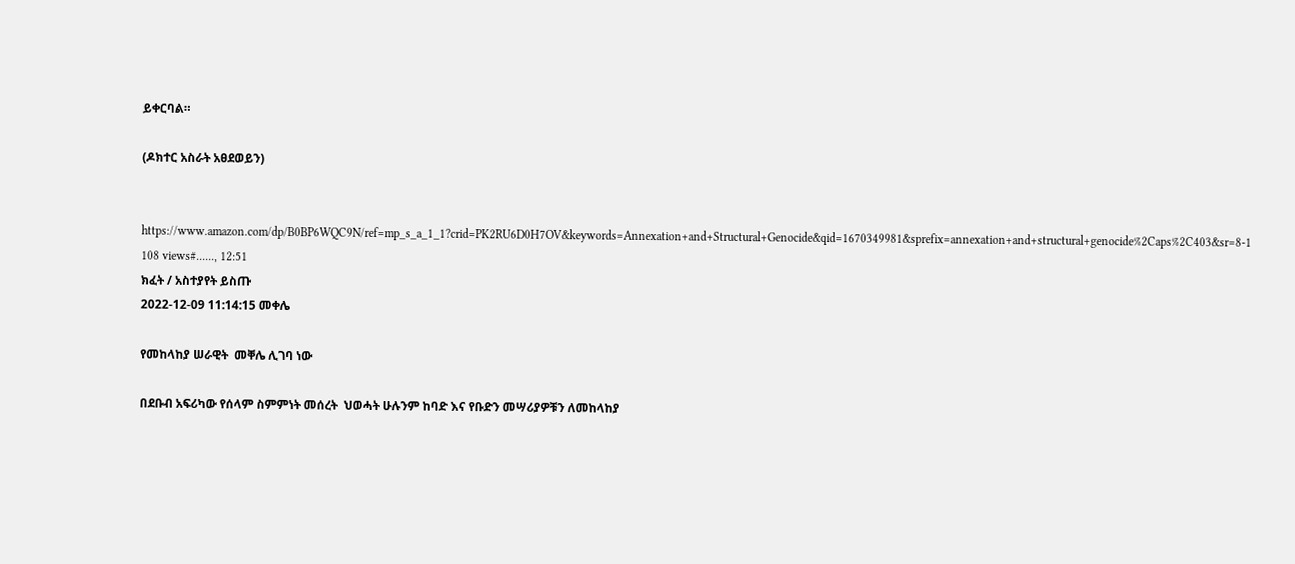ይቀርባል።

(ዶክተር አስራት አፀደወይን)


https://www.amazon.com/dp/B0BP6WQC9N/ref=mp_s_a_1_1?crid=PK2RU6D0H7OV&keywords=Annexation+and+Structural+Genocide&qid=1670349981&sprefix=annexation+and+structural+genocide%2Caps%2C403&sr=8-1
108 views#......, 12:51
ክፈት / አስተያየት ይስጡ
2022-12-09 11:14:15 መቀሌ

የመከላከያ ሠራዊት  መቐሌ ሊገባ ነው

በደቡብ አፍሪካው የሰላም ስምምነት መሰረት  ህወሓት ሁሉንም ከባድ እና የቡድን መሣሪያዎቹን ለመከላከያ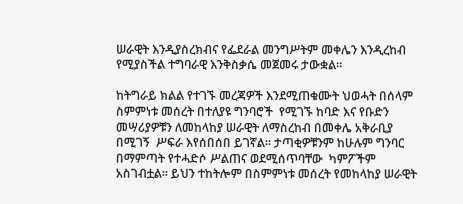ሠራዊት እንዲያስረክብና የፌደራል መንግሥትም መቀሌን እንዲረከብ የሚያስችል ተግባራዊ እንቅስቃሴ መጀመሩ ታውቋል፡፡

ከትግራይ ክልል የተገኙ መረጃዎች እንደሚጠቁሙት ህወሓት በሰላም ስምምነቱ መሰረት በተለያዩ ግንባሮች  የሚገኙ ከባድ እና የቡድን መሣሪያዎቹን ለመከላከያ ሠራዊት ለማስረከብ በመቀሌ አቅራቢያ በሚገኝ  ሥፍራ እየሰበሰበ ይገኛል፡፡ ታጣቂዎቹንም ከሁሉም ግንባር በማምጣት የተሓድሶ ሥልጠና ወደሚሰጥባቸው  ካምፖችም አስገብቷል፡፡ ይህን ተከትሎም በስምምነቱ መሰረት የመከላከያ ሠራዊት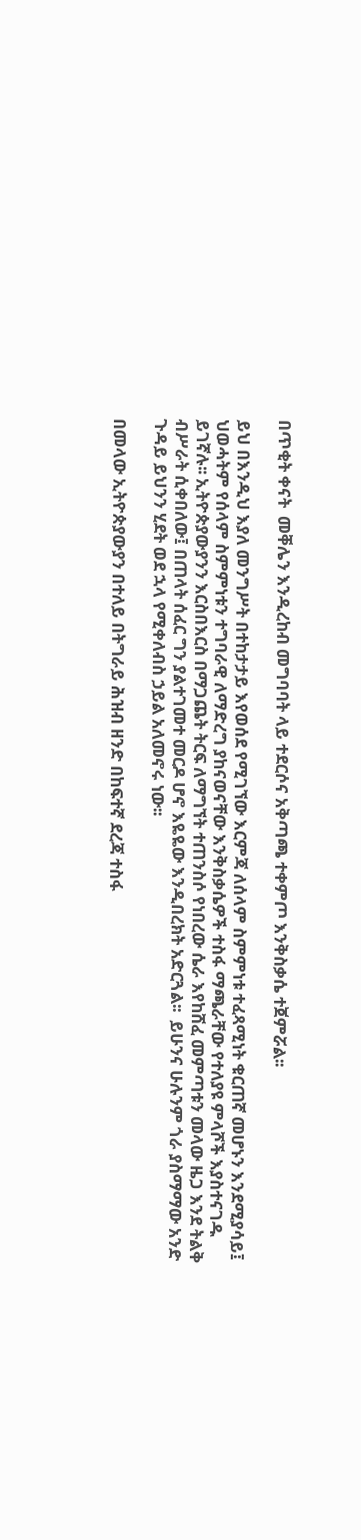በጥቂት ቀናት  መቐሌን እንዲረከብ መግባባት ላይ ተደርሶና አቅጣጫ ተቀምጦ እንቅስቃሴ ተጀምሯል፡፡

ይህ በእንዲህ እያለ መንግሥት በተከታታይ እየወሰደ የሚገኘው እርምጃ ለሰላም ስምምነቱ ተፈጻሚነት ቁርጠኛ መሆኑን እንደሚያሳይ፤ ህወሓትም የሰላም ስምምነቱን ተግባራዊ ለማድረግ ያከናወናቸው እንቅስቃሴዎች ተስፋ ማጫራቸው የተለያዩ ምላሾች እያስተናገዱ ይገኛሉ፡፡ ኢትዮጵያውያንን እርስበእርስ በማጋጨት ትርፍ ለማግኘት ተጠንስሶ የነበረው ሴራ እየከሸፈ መምጣቱን መላው ዜጋ እንደ ትልቅ ብሥራት ሲቀበለው፤ በጠላት ሰፈር ግን ያልተገመተ መርዶ ሆኖ እዬዬው እንዲበረክት አድርጓል፡፡  ይሁንና ሁሉንም ጎራ ያስማማው አንድ ጉዳይ ይህንን ሂደት ወደ ኋላ የሚቀለብስ ኃይል አለመኖሩ ነው፡፡

በመላው ኢትዮጵያውያን በተለይ በትግራይ ሕዝብ ዘንድ በከፍተኛ ደረጃ ተስፋ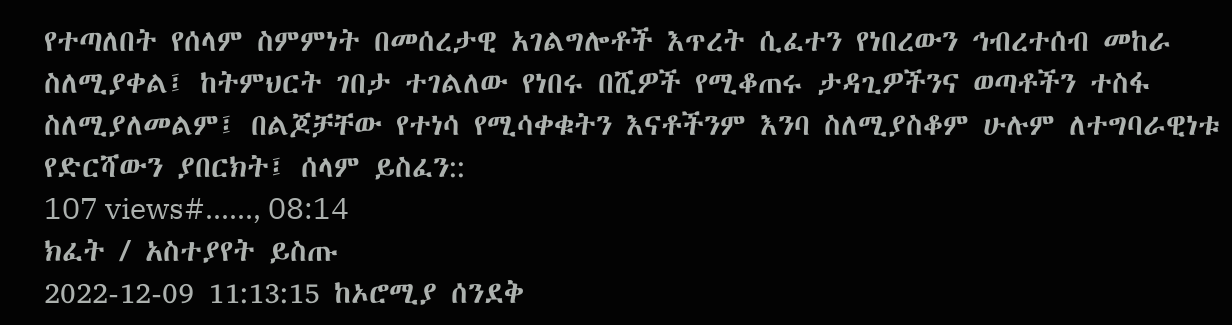የተጣለበት የሰላም ስምምነት በመሰረታዊ አገልግሎቶች እጥረት ሲፈተን የነበረውን ኅብረተሰብ መከራ ስለሚያቀል፤ ከትምህርት ገበታ ተገልለው የነበሩ በሺዎች የሚቆጠሩ ታዳጊዎችንና ወጣቶችን ተስፋ ስለሚያለመልም፤ በልጆቻቸው የተነሳ የሚሳቀቁትን እናቶችንም እንባ ስለሚያስቆም ሁሉም ለተግባራዊነቱ የድርሻውን ያበርክት፤ ሰላም ይስፈን::
107 views#......, 08:14
ክፈት / አስተያየት ይስጡ
2022-12-09 11:13:15 ከኦሮሚያ ሰንደቅ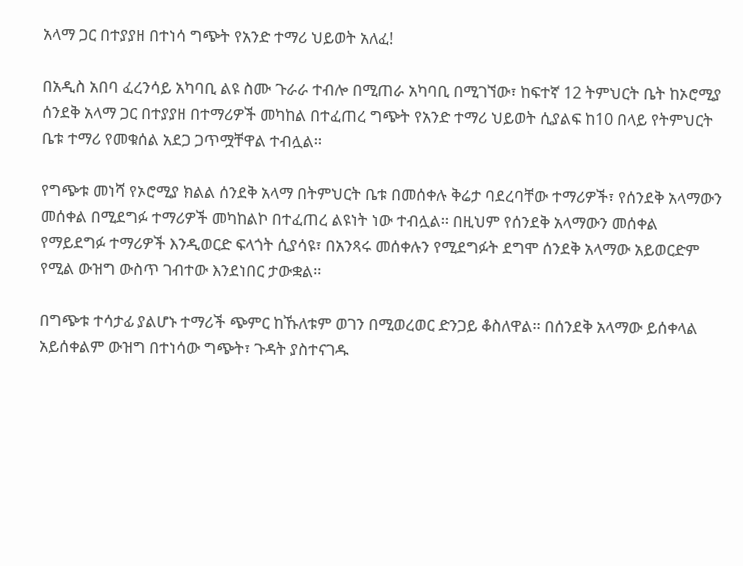አላማ ጋር በተያያዘ በተነሳ ግጭት የአንድ ተማሪ ህይወት አለፈ!

በአዲስ አበባ ፈረንሳይ አካባቢ ልዩ ስሙ ጉራራ ተብሎ በሚጠራ አካባቢ በሚገኘው፣ ከፍተኛ 12 ትምህርት ቤት ከኦሮሚያ ሰንደቅ አላማ ጋር በተያያዘ በተማሪዎች መካከል በተፈጠረ ግጭት የአንድ ተማሪ ህይወት ሲያልፍ ከ10 በላይ የትምህርት ቤቱ ተማሪ የመቁሰል አደጋ ጋጥሟቸዋል ተብሏል፡፡

የግጭቱ መነሻ የኦሮሚያ ክልል ሰንደቅ አላማ በትምህርት ቤቱ በመሰቀሉ ቅሬታ ባደረባቸው ተማሪዎች፣ የሰንደቅ አላማውን መሰቀል በሚደግፉ ተማሪዎች መካከልኮ በተፈጠረ ልዩነት ነው ተብሏል፡፡ በዚህም የሰንደቅ አላማውን መሰቀል የማይደግፉ ተማሪዎች እንዲወርድ ፍላጎት ሲያሳዩ፣ በአንጻሩ መሰቀሉን የሚደግፉት ደግሞ ሰንደቅ አላማው አይወርድም የሚል ውዝግ ውስጥ ገብተው እንደነበር ታውቋል፡፡

በግጭቱ ተሳታፊ ያልሆኑ ተማሪች ጭምር ከኹለቱም ወገን በሚወረወር ድንጋይ ቆስለዋል፡፡ በሰንደቅ አላማው ይሰቀላል አይሰቀልም ውዝግ በተነሳው ግጭት፣ ጉዳት ያስተናገዱ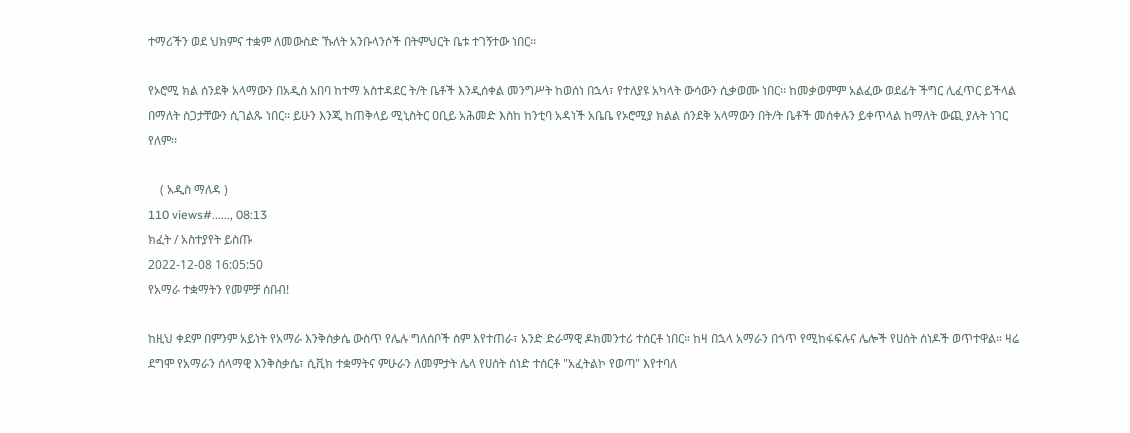ተማሪችን ወደ ህክምና ተቋም ለመውስድ ኹለት አንቡላንሶች በትምህርት ቤቱ ተገኝተው ነበር፡፡

የኦሮሚ ክል ሰንደቅ አላማውን በአዲስ አበባ ከተማ አስተዳደር ት/ት ቤቶች እንዲሰቀል መንግሥት ከወሰነ በኋላ፣ የተለያዩ አካላት ውሳውን ሲቃወሙ ነበር፡፡ ከመቃወምም አልፈው ወደፊት ችግር ሊፈጥር ይችላል በማለት ስጋታቸውን ሲገልጹ ነበር፡፡ ይሁን እንጂ ከጠቅላይ ሚኒስትር ዐቢይ አሕመድ እስከ ከንቲባ አዳነች አቤቤ የኦሮሚያ ክልል ሰንደቅ አላማውን በት/ት ቤቶች መሰቀሉን ይቀጥላል ከማለት ውጪ ያሉት ነገር የለም፡፡

    ( አዲስ ማለዳ )
110 views#......, 08:13
ክፈት / አስተያየት ይስጡ
2022-12-08 16:05:50
የአማራ ተቋማትን የመምቻ ሰበብ!

ከዚህ ቀደም በምንም አይነት የአማራ እንቅስቃሴ ውስጥ የሌሉ ግለሰቦች ስም እየተጠራ፣ አንድ ድራማዊ ዶክመንተሪ ተሰርቶ ነበር። ከዛ በኋላ አማራን በጎጥ የሚከፋፍሉና ሌሎች የሀሰት ሰነዶች ወጥተዋል። ዛሬ ደግሞ የአማራን ሰላማዊ እንቅስቃሴ፣ ሲቪክ ተቋማትና ምሁራን ለመምታት ሌላ የሀሰት ሰነድ ተሰርቶ "አፈትልኮ የወጣ" እየተባለ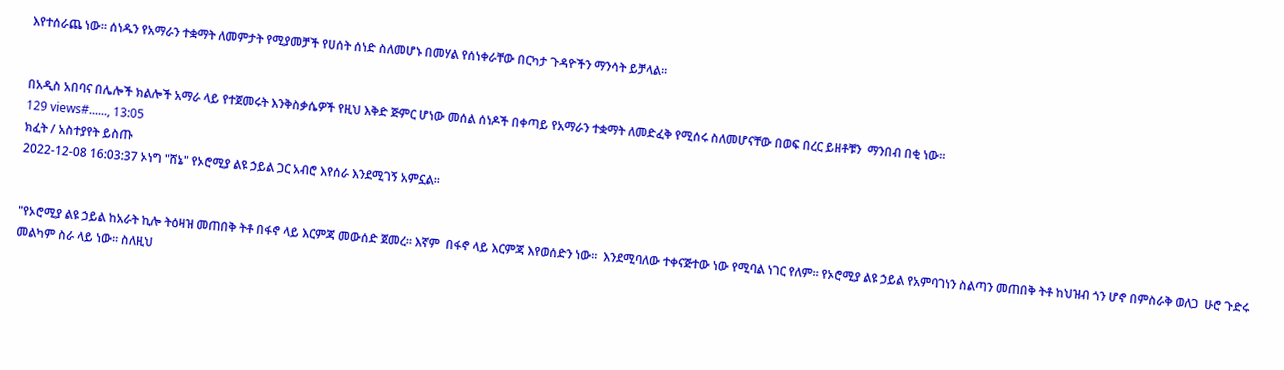እየተሰራጨ ነው። ሰነዱን የአማራን ተቋማት ለመምታት የሚያመቻች የሀሰት ሰነድ ስለመሆኑ በመሃል የሰነቀራቸው በርካታ ጉዳዮችን ማንሳት ይቻላል።


በአዲስ አበባና በሌሎች ክልሎች አማራ ላይ የተጀመሩት እንቅስቃሴዎች የዚህ እቅድ ጅምር ሆነው መሰል ሰነዶች በቀጣይ የአማራን ተቋማት ለመድፈቅ የሚሰሩ ስለመሆናቸው በወፍ በረር ይዘቶቹን  ማንበብ በቂ ነው።
129 views#......, 13:05
ክፈት / አስተያየት ይስጡ
2022-12-08 16:03:37 ኦነግ "ሸኔ" የኦሮሚያ ልዩ ኃይል ጋር አብሮ እየሰራ እንደሚገኝ አምኗል።


"የኦሮሚያ ልዩ ኃይል ከአራት ኪሎ ትዕዛዝ መጠበቅ ትቶ በፋኖ ላይ እርምጃ መውሰድ ጀመረ። እኛም  በፋኖ ላይ እርምጃ እየወሰድን ነው።  እንደሚባለው ተቀናጅተው ነው የሚባል ነገር የለም። የኦሮሚያ ልዩ ኃይል የአምባገነን ስልጣን መጠበቅ ትቶ ከህዝብ ጎን ሆኖ በምስራቅ ወለጋ  ሁሮ ጉድሩ መልካም ስራ ላይ ነው። ስለዚህ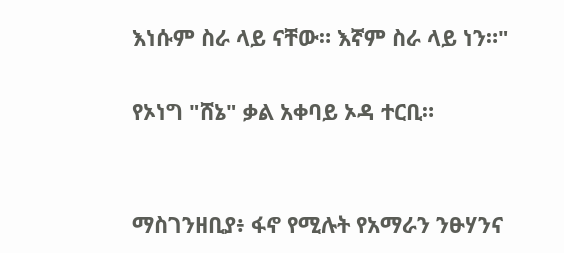እነሱም ስራ ላይ ናቸው። እኛም ስራ ላይ ነን።"

የኦነግ "ሸኔ" ቃል አቀባይ ኦዳ ተርቢ።


ማስገንዘቢያ፥ ፋኖ የሚሉት የአማራን ንፁሃንና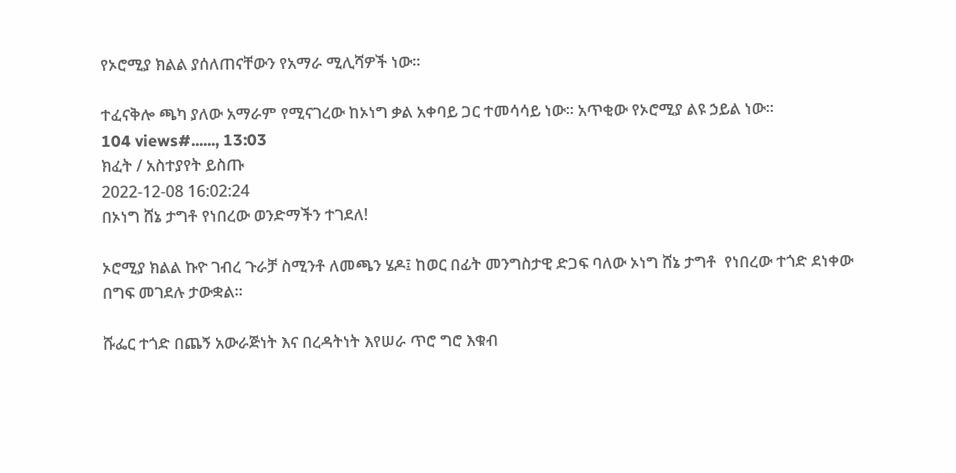የኦሮሚያ ክልል ያሰለጠናቸውን የአማራ ሚሊሻዎች ነው።

ተፈናቅሎ ጫካ ያለው አማራም የሚናገረው ከኦነግ ቃል አቀባይ ጋር ተመሳሳይ ነው። አጥቂው የኦሮሚያ ልዩ ኃይል ነው።
104 views#......, 13:03
ክፈት / አስተያየት ይስጡ
2022-12-08 16:02:24
በኦነግ ሸኔ ታግቶ የነበረው ወንድማችን ተገደለ!

ኦሮሚያ ክልል ኩዮ ገብረ ጉራቻ ስሚንቶ ለመጫን ሄዶ፤ ከወር በፊት መንግስታዊ ድጋፍ ባለው ኦነግ ሸኔ ታግቶ  የነበረው ተጎድ ደነቀው በግፍ መገደሉ ታውቋል።

ሹፌር ተጎድ በጨኝ አውራጅነት እና በረዳትነት እየሠራ ጥሮ ግሮ እቁብ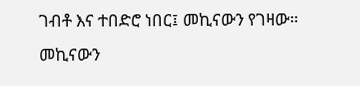ገብቶ እና ተበድሮ ነበር፤ መኪናውን የገዛው። መኪናውን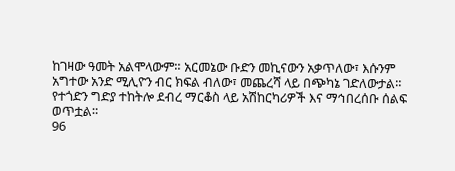ከገዛው ዓመት አልሞላውም። አርመኔው ቡድን መኪናውን አቃጥለው፣ እሱንም አግተው አንድ ሚሊዮን ብር ክፍል ብለው፣ መጨረሻ ላይ በጭካኔ ገድለውታል። የተጎድን ግድያ ተከትሎ ደብረ ማርቆስ ላይ አሽከርካሪዎች እና ማኅበረሰቡ ሰልፍ ወጥቷል።
96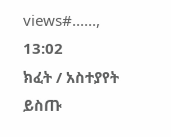views#......, 13:02
ክፈት / አስተያየት ይስጡ